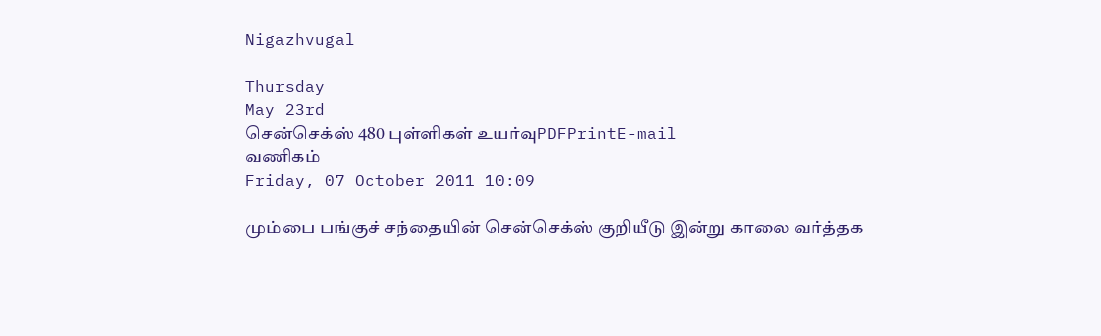Nigazhvugal

Thursday
May 23rd
சென்செக்ஸ் 480 புள்ளிகள் உயர்வுPDFPrintE-mail
வணிகம்
Friday, 07 October 2011 10:09

மும்பை பங்குச் சந்தையின் சென்செக்ஸ் குறியீடு இன்று காலை வர்த்தக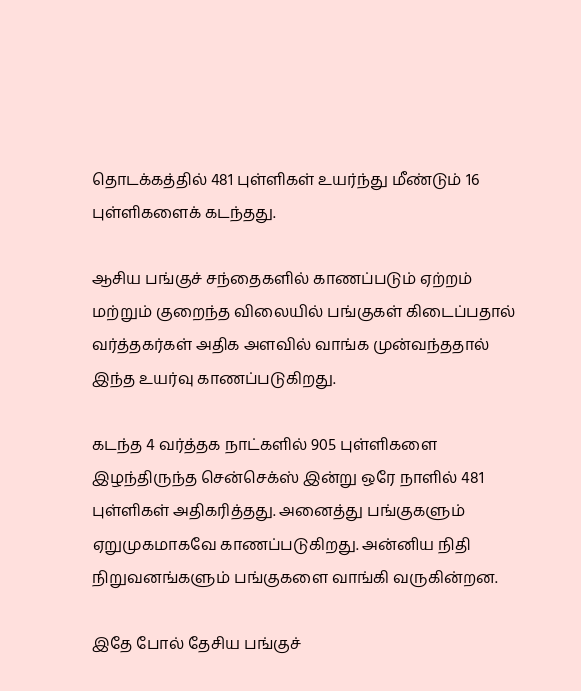தொடக்கத்தில் 481 புள்ளிகள் உயர்ந்து மீண்டும் 16 புள்ளிகளைக் கடந்தது.

ஆசிய பங்குச் சந்தைகளில் காணப்படும் ஏற்றம் மற்றும் குறைந்த விலையில் பங்குகள் கிடைப்பதால் வர்த்தகர்கள் அதிக அளவில் வாங்க முன்வந்ததால் இந்த உயர்வு காணப்படுகிறது.

கடந்த 4 வர்த்தக நாட்களில் 905 புள்ளிகளை இழந்திருந்த சென்செக்ஸ் இன்று ஒரே நாளில் 481 புள்ளிகள் அதிகரித்தது. அனைத்து பங்குகளும் ஏறுமுகமாகவே காணப்படுகிறது. அன்னிய நிதி நிறுவனங்களும் பங்குகளை வாங்கி வருகின்றன.

இதே போல் தேசிய பங்குச்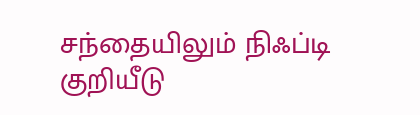சந்தையிலும் நிஃப்டி குறியீடு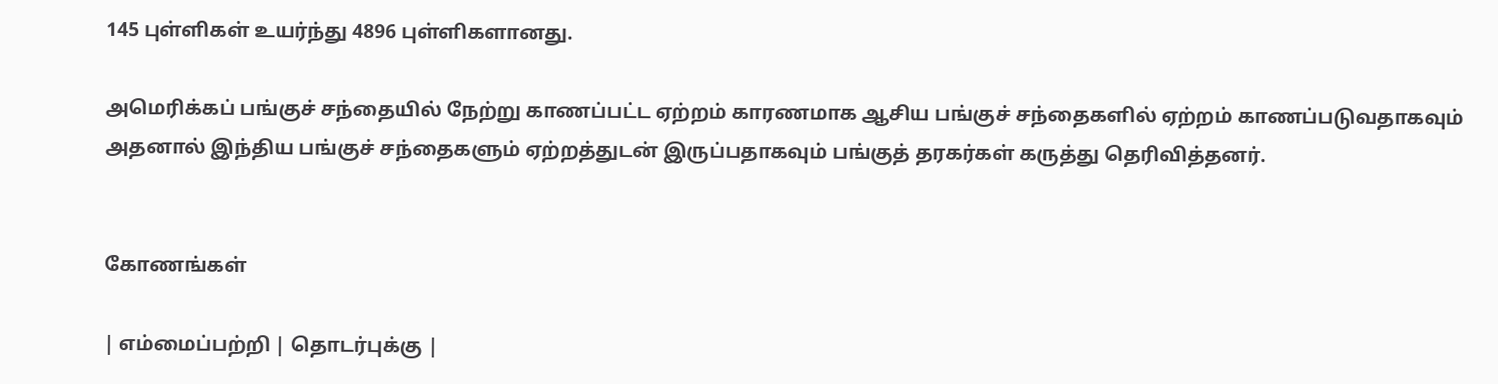145 புள்ளிகள் உயர்ந்து 4896 புள்ளிகளானது.

அமெரிக்கப் பங்குச் சந்தையில் நேற்று காணப்பட்ட ஏற்றம் காரணமாக ஆசிய பங்குச் சந்தைகளில் ஏற்றம் காணப்படுவதாகவும் அதனால் இந்திய பங்குச் சந்தைகளும் ஏற்றத்துடன் இருப்பதாகவும் பங்குத் தரகர்கள் கருத்து தெரிவித்தனர்.


கோணங்கள்

| எம்மைப்பற்றி | தொடர்புக்கு |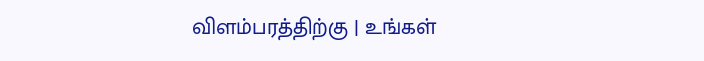விளம்பரத்திற்கு | உங்கள்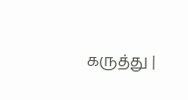கருத்து |